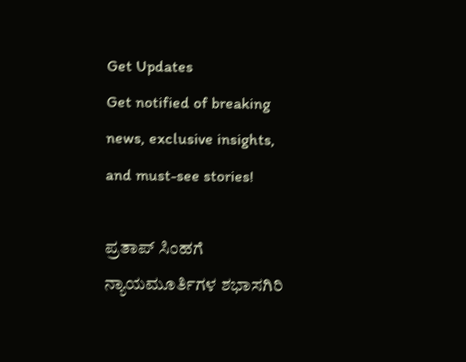Get Updates
Get notified of breaking news, exclusive insights, and must-see stories!

ಪ್ರತಾಪ್ ಸಿಂಹಗೆ ನ್ಯಾಯಮೂರ್ತಿಗಳ ಶಭಾಸಗಿರಿ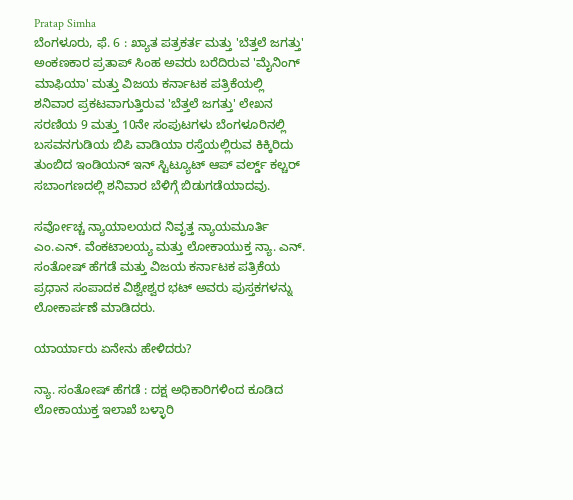Pratap Simha
ಬೆಂಗಳೂರು, ಫೆ. 6 : ಖ್ಯಾತ ಪತ್ರಕರ್ತ ಮತ್ತು 'ಬೆತ್ತಲೆ ಜಗತ್ತು' ಅಂಕಣಕಾರ ಪ್ರತಾಪ್ ಸಿಂಹ ಅವರು ಬರೆದಿರುವ 'ಮೈನಿಂಗ್ ಮಾಫಿಯಾ' ಮತ್ತು ವಿಜಯ ಕರ್ನಾಟಕ ಪತ್ರಿಕೆಯಲ್ಲಿ ಶನಿವಾರ ಪ್ರಕಟವಾಗುತ್ತಿರುವ 'ಬೆತ್ತಲೆ ಜಗತ್ತು' ಲೇಖನ ಸರಣಿಯ 9 ಮತ್ತು 10ನೇ ಸಂಪುಟಗಳು ಬೆಂಗಳೂರಿನಲ್ಲಿ ಬಸವನಗುಡಿಯ ಬಿಪಿ ವಾಡಿಯಾ ರಸ್ತೆಯಲ್ಲಿರುವ ಕಿಕ್ಕಿರಿದು ತುಂಬಿದ ಇಂಡಿಯನ್ ಇನ್ ಸ್ಟಿಟ್ಯೂಟ್ ಆಪ್ ವರ್ಲ್ಡ್ ಕಲ್ಚರ್ ಸಬಾಂಗಣದಲ್ಲಿ ಶನಿವಾರ ಬೆಳಿಗ್ಗೆ ಬಿಡುಗಡೆಯಾದವು.

ಸರ್ವೋಚ್ಚ ನ್ಯಾಯಾಲಯದ ನಿವೃತ್ತ ನ್ಯಾಯಮೂರ್ತಿ ಎಂ.ಎನ್. ವೆಂಕಟಾಲಯ್ಯ ಮತ್ತು ಲೋಕಾಯುಕ್ತ ನ್ಯಾ. ಎನ್. ಸಂತೋಷ್ ಹೆಗಡೆ ಮತ್ತು ವಿಜಯ ಕರ್ನಾಟಕ ಪತ್ರಿಕೆಯ ಪ್ರಧಾನ ಸಂಪಾದಕ ವಿಶ್ವೇಶ್ವರ ಭಟ್ ಅವರು ಪುಸ್ತಕಗಳನ್ನು ಲೋಕಾರ್ಪಣೆ ಮಾಡಿದರು.

ಯಾರ್ಯಾರು ಏನೇನು ಹೇಳಿದರು?

ನ್ಯಾ. ಸಂತೋಷ್ ಹೆಗಡೆ : ದಕ್ಷ ಅಧಿಕಾರಿಗಳಿಂದ ಕೂಡಿದ ಲೋಕಾಯುಕ್ತ ಇಲಾಖೆ ಬಳ್ಳಾರಿ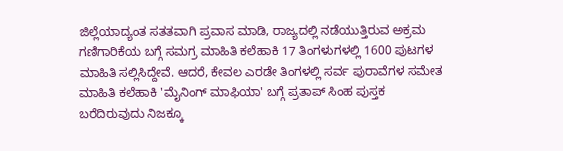ಜಿಲ್ಲೆಯಾದ್ಯಂತ ಸತತವಾಗಿ ಪ್ರವಾಸ ಮಾಡಿ, ರಾಜ್ಯದಲ್ಲಿ ನಡೆಯುತ್ತಿರುವ ಅಕ್ರಮ ಗಣಿಗಾರಿಕೆಯ ಬಗ್ಗೆ ಸಮಗ್ರ ಮಾಹಿತಿ ಕಲೆಹಾಕಿ 17 ತಿಂಗಳುಗಳಲ್ಲಿ 1600 ಪುಟಗಳ ಮಾಹಿತಿ ಸಲ್ಲಿಸಿದ್ದೇವೆ. ಆದರೆ, ಕೇವಲ ಎರಡೇ ತಿಂಗಳಲ್ಲಿ ಸರ್ವ ಪುರಾವೆಗಳ ಸಮೇತ ಮಾಹಿತಿ ಕಲೆಹಾಕಿ 'ಮೈನಿಂಗ್ ಮಾಫಿಯಾ' ಬಗ್ಗೆ ಪ್ರತಾಪ್ ಸಿಂಹ ಪುಸ್ತಕ ಬರೆದಿರುವುದು ನಿಜಕ್ಕೂ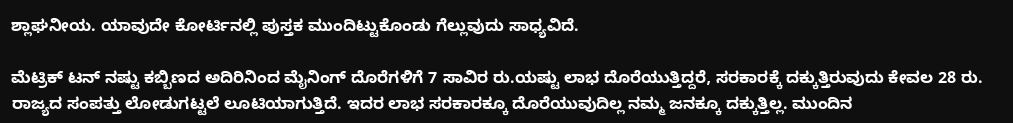ಶ್ಲಾಘನೀಯ. ಯಾವುದೇ ಕೋರ್ಟಿನಲ್ಲಿ ಪುಸ್ತಕ ಮುಂದಿಟ್ಟುಕೊಂಡು ಗೆಲ್ಲುವುದು ಸಾಧ್ಯವಿದೆ.

ಮೆಟ್ರಿಕ್ ಟನ್ ನಷ್ಟು ಕಬ್ಬಿಣದ ಅದಿರಿನಿಂದ ಮೈನಿಂಗ್ ದೊರೆಗಳಿಗೆ 7 ಸಾವಿರ ರು.ಯಷ್ಟು ಲಾಭ ದೊರೆಯುತ್ತಿದ್ದರೆ, ಸರಕಾರಕ್ಕೆ ದಕ್ಕುತ್ತಿರುವುದು ಕೇವಲ 28 ರು. ರಾಜ್ಯದ ಸಂಪತ್ತು ಲೋಡುಗಟ್ಟಲೆ ಲೂಟಿಯಾಗುತ್ತಿದೆ. ಇದರ ಲಾಭ ಸರಕಾರಕ್ಕೂ ದೊರೆಯುವುದಿಲ್ಲ ನಮ್ಮ ಜನಕ್ಕೂ ದಕ್ಕುತ್ತಿಲ್ಲ. ಮುಂದಿನ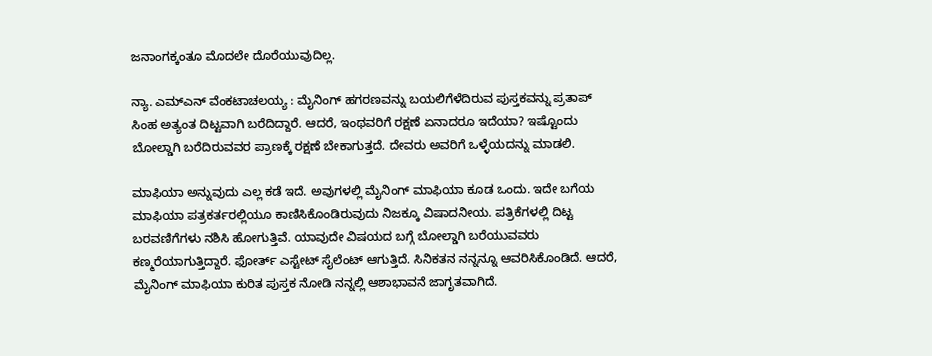ಜನಾಂಗಕ್ಕಂತೂ ಮೊದಲೇ ದೊರೆಯುವುದಿಲ್ಲ.

ನ್ಯಾ. ಎಮ್ಎನ್ ವೆಂಕಟಾಚಲಯ್ಯ : ಮೈನಿಂಗ್ ಹಗರಣವನ್ನು ಬಯಲಿಗೆಳೆದಿರುವ ಪುಸ್ತಕವನ್ನು ಪ್ರತಾಪ್ ಸಿಂಹ ಅತ್ಯಂತ ದಿಟ್ಟವಾಗಿ ಬರೆದಿದ್ದಾರೆ. ಆದರೆ, ಇಂಥವರಿಗೆ ರಕ್ಷಣೆ ಏನಾದರೂ ಇದೆಯಾ? ಇಷ್ಟೊಂದು ಬೋಲ್ಡಾಗಿ ಬರೆದಿರುವವರ ಪ್ರಾಣಕ್ಕೆ ರಕ್ಷಣೆ ಬೇಕಾಗುತ್ತದೆ. ದೇವರು ಅವರಿಗೆ ಒಳ್ಳೆಯದನ್ನು ಮಾಡಲಿ.

ಮಾಫಿಯಾ ಅನ್ನುವುದು ಎಲ್ಲ ಕಡೆ ಇದೆ. ಅವುಗಳಲ್ಲಿ ಮೈನಿಂಗ್ ಮಾಫಿಯಾ ಕೂಡ ಒಂದು. ಇದೇ ಬಗೆಯ ಮಾಫಿಯಾ ಪತ್ರಕರ್ತರಲ್ಲಿಯೂ ಕಾಣಿಸಿಕೊಂಡಿರುವುದು ನಿಜಕ್ಕೂ ವಿಷಾದನೀಯ. ಪತ್ರಿಕೆಗಳಲ್ಲಿ ದಿಟ್ಟ ಬರವಣಿಗೆಗಳು ನಶಿಸಿ ಹೋಗುತ್ತಿವೆ. ಯಾವುದೇ ವಿಷಯದ ಬಗ್ಗೆ ಬೋಲ್ಡಾಗಿ ಬರೆಯುವವರು ಕಣ್ಮರೆಯಾಗುತ್ತಿದ್ದಾರೆ. ಫೋರ್ತ್ ಎಸ್ಟೇಟ್ ಸೈಲೆಂಟ್ ಆಗುತ್ತಿದೆ. ಸಿನಿಕತನ ನನ್ನನ್ನೂ ಆವರಿಸಿಕೊಂಡಿದೆ. ಆದರೆ, ಮೈನಿಂಗ್ ಮಾಫಿಯಾ ಕುರಿತ ಪುಸ್ತಕ ನೋಡಿ ನನ್ನಲ್ಲಿ ಆಶಾಭಾವನೆ ಜಾಗೃತವಾಗಿದೆ.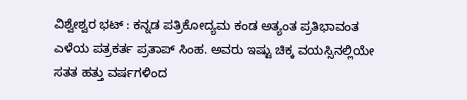ವಿಶ್ವೇಶ್ವರ ಭಟ್ : ಕನ್ನಡ ಪತ್ರಿಕೋದ್ಯಮ ಕಂಡ ಅತ್ಯಂತ ಪ್ರತಿಭಾವಂತ ಎಳೆಯ ಪತ್ರಕರ್ತ ಪ್ರತಾಪ್ ಸಿಂಹ. ಅವರು ಇಷ್ಟು ಚಿಕ್ಕ ವಯಸ್ಸಿನಲ್ಲಿಯೇ ಸತತ ಹತ್ತು ವರ್ಷಗಳಿಂದ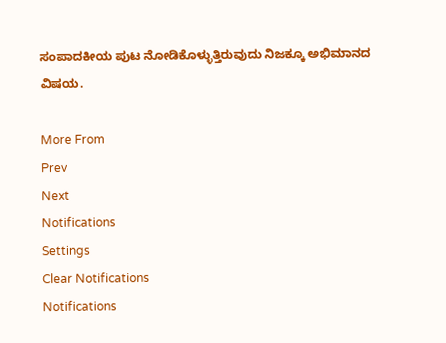ಸಂಪಾದಕೀಯ ಪುಟ ನೋಡಿಕೊಳ್ಳುತ್ತಿರುವುದು ನಿಜಕ್ಕೂ ಅಭಿಮಾನದ ವಿಷಯ.

More From
Prev
Next
Notifications
Settings
Clear Notifications
Notifications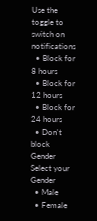Use the toggle to switch on notifications
  • Block for 8 hours
  • Block for 12 hours
  • Block for 24 hours
  • Don't block
Gender
Select your Gender
  • Male
  • Female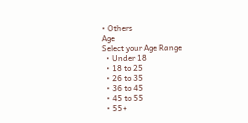• Others
Age
Select your Age Range
  • Under 18
  • 18 to 25
  • 26 to 35
  • 36 to 45
  • 45 to 55
  • 55+